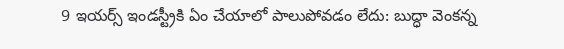9 ఇయర్స్ ఇండస్ట్రీకి ఏం చేయాలో పాలుపోవడం లేదు: బుద్ధా వెంకన్న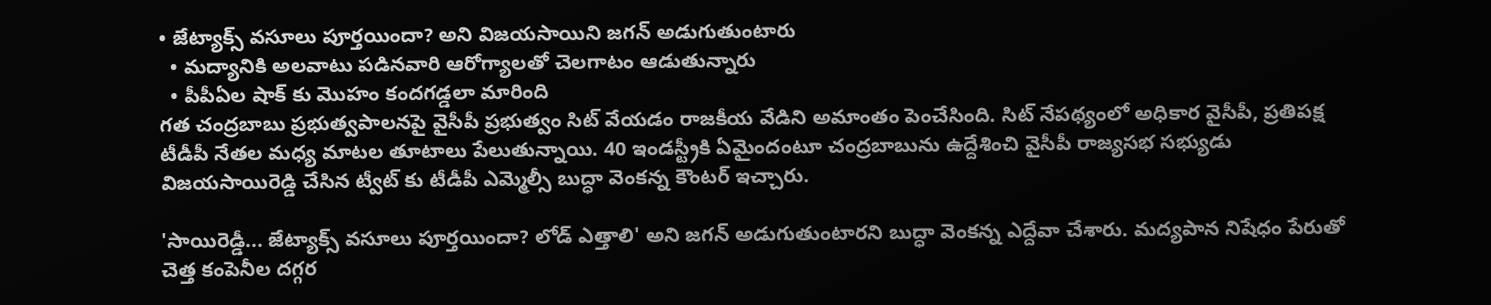• జేట్యాక్స్ వసూలు పూర్తయిందా? అని విజయసాయిని జగన్ అడుగుతుంటారు
  • మద్యానికి అలవాటు పడినవారి ఆరోగ్యాలతో చెలగాటం ఆడుతున్నారు
  • పీపీఏల షాక్ కు మొహం కందగడ్డలా మారింది
గత చంద్రబాబు ప్రభుత్వపాలనపై వైసీపీ ప్రభుత్వం సిట్ వేయడం రాజకీయ వేడిని అమాంతం పెంచేసింది. సిట్ నేపథ్యంలో అధికార వైసీపీ, ప్రతిపక్ష టీడీపీ నేతల మధ్య మాటల తూటాలు పేలుతున్నాయి. 40 ఇండస్ట్రీకి ఏమైందంటూ చంద్రబాబును ఉద్దేశించి వైసీపీ రాజ్యసభ సభ్యుడు విజయసాయిరెడ్డి చేసిన ట్వీట్ కు టీడీపీ ఎమ్మెల్సీ బుద్ధా వెంకన్న కౌంటర్ ఇచ్చారు.

'సాయిరెడ్డీ... జేట్యాక్స్ వసూలు పూర్తయిందా? లోడ్ ఎత్తాలి' అని జగన్ అడుగుతుంటారని బుద్ధా వెంకన్న ఎద్దేవా చేశారు. మద్యపాన నిషేధం పేరుతో చెత్త కంపెనీల దగ్గర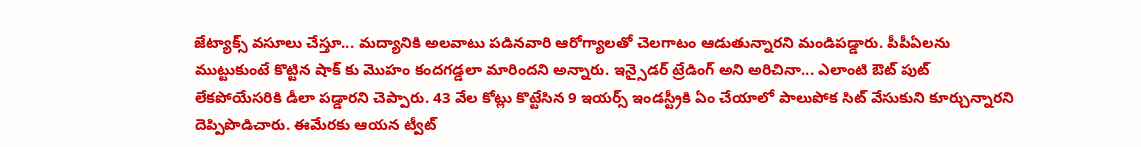జేట్యాక్స్ వసూలు చేస్తూ... మద్యానికి అలవాటు పడినవారి ఆరోగ్యాలతో చెలగాటం ఆడుతున్నారని మండిపడ్డారు. పీపీఏలను ముట్టుకుంటే కొట్టిన షాక్ కు మొహం కందగడ్డలా మారిందని అన్నారు. ఇన్సైడర్ ట్రేడింగ్ అని అరిచినా... ఎలాంటి ఔట్ పుట్ లేకపోయేసరికి డీలా పడ్డారని చెప్పారు. 43 వేల కోట్లు కొట్టేసిన 9 ఇయర్స్ ఇండస్ట్రీకి ఏం చేయాలో పాలుపోక సిట్ వేసుకుని కూర్చున్నారని దెప్పిపొడిచారు. ఈమేరకు ఆయన ట్వీట్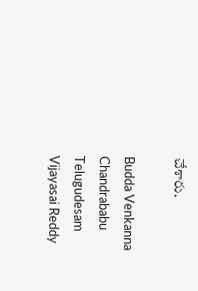చేశారు.

Budda Venkanna
Chandrababu
Telugudesam
Vijayasai Reddy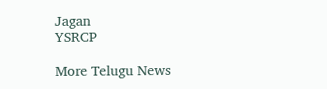Jagan
YSRCP

More Telugu News